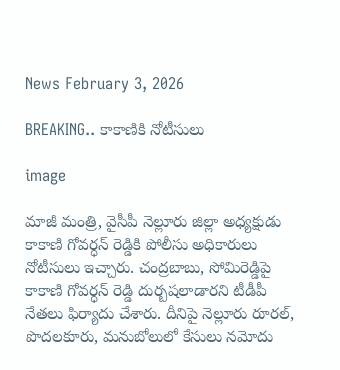News February 3, 2026

BREAKING.. కాకాణికి నోటీసులు

image

మాజీ మంత్రి, వైసీపీ నెల్లూరు జిల్లా అధ్యక్షుడు కాకాణి గోవర్ధన్ రెడ్డికి పోలీసు అధికారులు నోటీసులు ఇచ్చారు. చంద్రబాబు, సోమిరెడ్డిపై కాకాణి గోవర్ధన్ రెడ్డి దుర్బషలాడారని టీడీపీ నేతలు ఫిర్యాదు చేశారు. దీనిపై నెల్లూరు రూరల్, పొదలకూరు, మనుబోలులో కేసులు నమోదు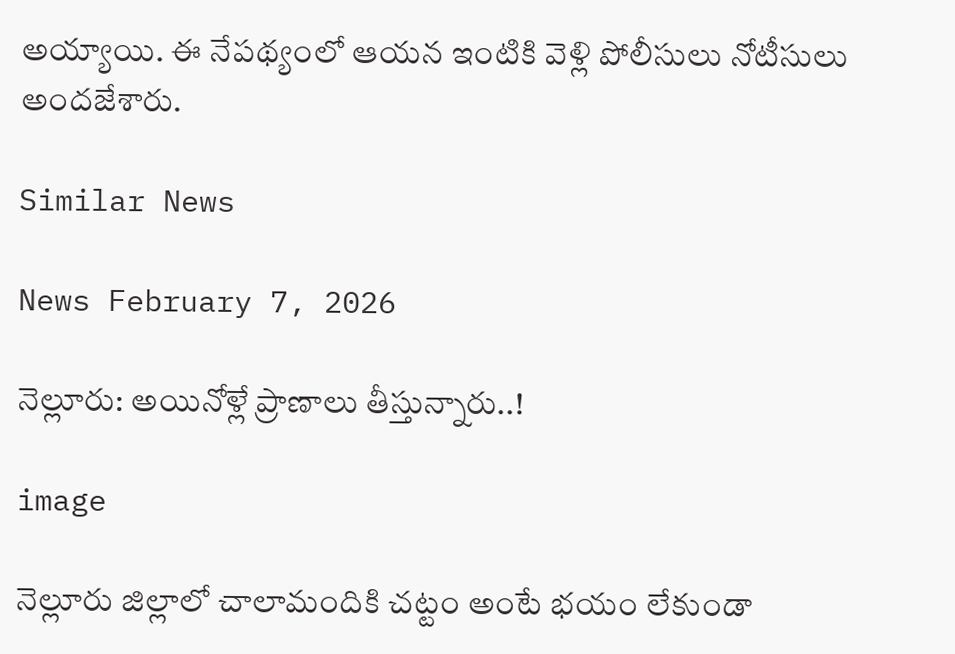అయ్యాయి. ఈ నేపథ్యంలో ఆయన ఇంటికి వెళ్లి పోలీసులు నోటీసులు అందజేశారు.

Similar News

News February 7, 2026

నెల్లూరు: అయినోళ్లే ప్రాణాలు తీస్తున్నారు..!

image

నెల్లూరు జిల్లాలో చాలామందికి చట్టం అంటే భయం లేకుండా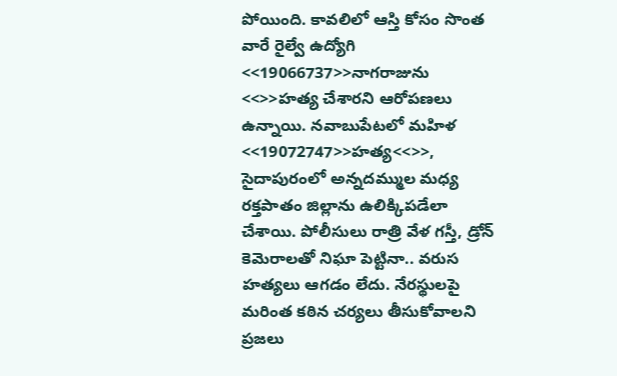పోయింది. కావలిలో ఆస్తి కోసం సొంత వారే రైల్వే ఉద్యోగి <<19066737>>నాగరాజును <<>>హత్య చేశారని ఆరోపణలు ఉన్నాయి. నవాబుపేటలో మహిళ <<19072747>>హత్య<<>>, సైదాపురంలో అన్నదమ్ముల మధ్య రక్తపాతం జిల్లాను ఉలిక్కిపడేలా చేశాయి. పోలీసులు రాత్రి వేళ గస్తీ, డ్రోన్ కెమెరాలతో నిఘా పెట్టినా.. వరుస హత్యలు ఆగడం లేదు. నేరస్థులపై మరింత కఠిన చర్యలు తీసుకోవాలని ప్రజలు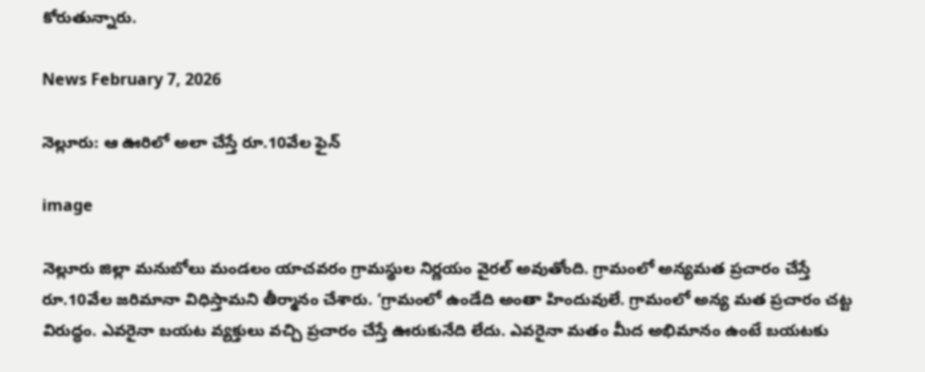కోరుతున్నారు.

News February 7, 2026

నెల్లూరు: ఆ ఊరిలో అలా చేస్తే రూ.10వేల ఫైన్

image

నెల్లూరు జిల్లా మనుబోలు మండలం యాచవరం గ్రామస్థుల నిర్ణయం వైరల్ అవుతోంది. గ్రామంలో అన్యమత ప్రచారం చేస్తే రూ.10వేల జరిమానా విధిస్తామని తీర్మానం చేశారు. ‘గ్రామంలో ఉండేది అంతా హిందువులే. గ్రామంలో అన్య మత ప్రచారం చట్ట విరుద్ధం. ఎవరైనా బయట వ్యక్తులు వచ్చి ప్రచారం చేస్తే ఊరుకునేది లేదు. ఎవరైనా మతం మీద అభిమానం ఉంటే బయటకు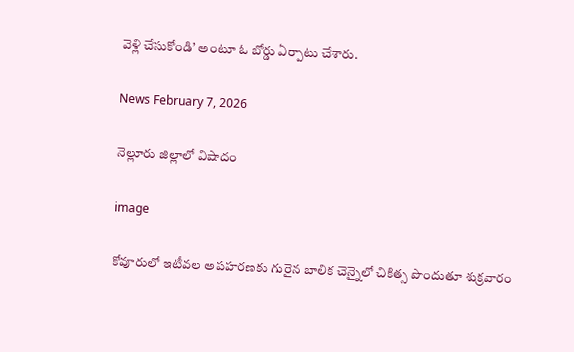వెళ్లి చేసుకోండి’ అంటూ ఓ బోర్డు ఏర్పాటు చేశారు.

News February 7, 2026

నెల్లూరు జిల్లాలో విషాదం

image

కోవూరులో ఇటీవల అపహరణకు గురైన బాలిక చెన్నైలో చికిత్స పొందుతూ శుక్రవారం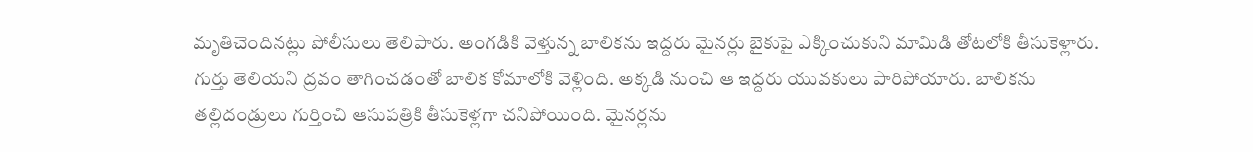మృతిచెందినట్లు పోలీసులు తెలిపారు. అంగడికి వెళ్తున్న బాలికను ఇద్దరు మైనర్లు బైకుపై ఎక్కించుకుని మామిడి తోటలోకి తీసుకెళ్లారు. గుర్తు తెలియని ద్రవం తాగించడంతో బాలిక కోమాలోకి వెళ్లింది. అక్కడి నుంచి ఆ ఇద్దరు యువకులు పారిపోయారు. బాలికను తల్లిదండ్రులు గుర్తించి ఆసుపత్రికి తీసుకెళ్లగా చనిపోయింది. మైనర్లను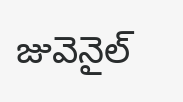జువెనైల్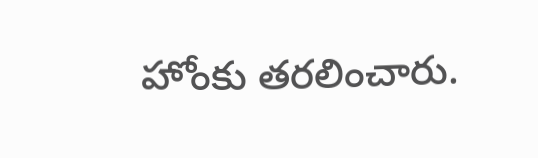హోంకు తరలించారు.